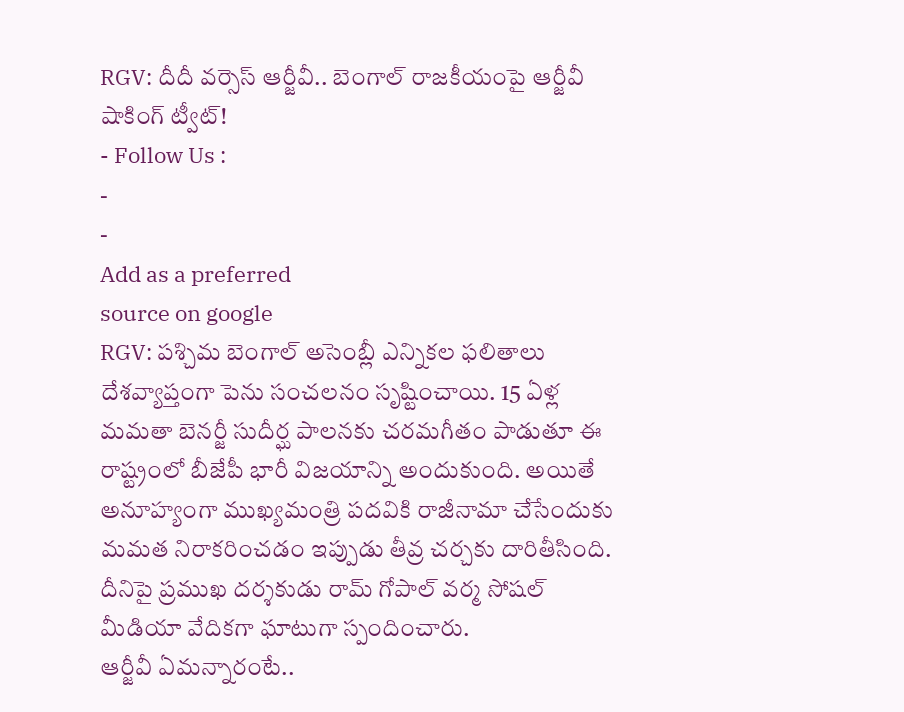RGV: దీదీ వర్సెస్ ఆర్జీవీ.. బెంగాల్ రాజకీయంపై ఆర్జీవీ షాకింగ్ ట్వీట్!
- Follow Us :
-
-
Add as a preferred
source on google
RGV: పశ్చిమ బెంగాల్ అసెంబ్లీ ఎన్నికల ఫలితాలు దేశవ్యాప్తంగా పెను సంచలనం సృష్టించాయి. 15 ఏళ్ల మమతా బెనర్జీ సుదీర్ఘ పాలనకు చరమగీతం పాడుతూ ఈ రాష్ట్రంలో బీజేపీ భారీ విజయాన్ని అందుకుంది. అయితే అనూహ్యంగా ముఖ్యమంత్రి పదవికి రాజీనామా చేసేందుకు మమత నిరాకరించడం ఇప్పుడు తీవ్ర చర్చకు దారితీసింది. దీనిపై ప్రముఖ దర్శకుడు రామ్ గోపాల్ వర్మ సోషల్ మీడియా వేదికగా ఘాటుగా స్పందించారు.
ఆర్జీవీ ఏమన్నారంటే..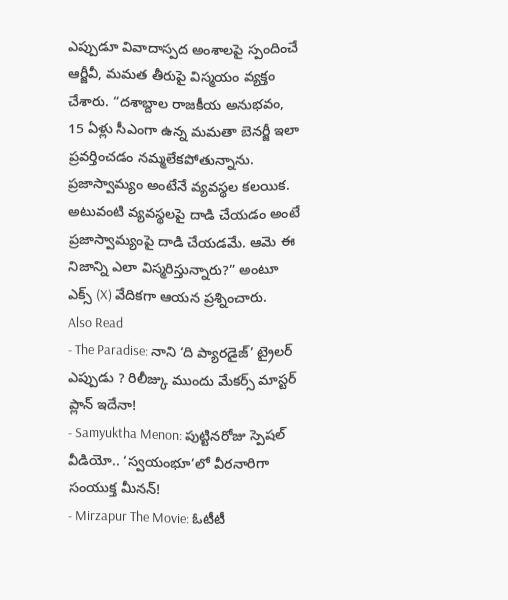ఎప్పుడూ వివాదాస్పద అంశాలపై స్పందించే ఆర్జీవీ, మమత తీరుపై విస్మయం వ్యక్తం చేశారు. “దశాబ్దాల రాజకీయ అనుభవం, 15 ఏళ్లు సీఎంగా ఉన్న మమతా బెనర్జీ ఇలా ప్రవర్తించడం నమ్మలేకపోతున్నాను. ప్రజాస్వామ్యం అంటేనే వ్యవస్థల కలయిక. అటువంటి వ్యవస్థలపై దాడి చేయడం అంటే ప్రజాస్వామ్యంపై దాడి చేయడమే. ఆమె ఈ నిజాన్ని ఎలా విస్మరిస్తున్నారు?” అంటూ ఎక్స్ (X) వేదికగా ఆయన ప్రశ్నించారు.
Also Read
- The Paradise: నాని ‘ది ప్యారడైజ్’ ట్రైలర్ ఎప్పుడు ? రిలీజ్కు ముందు మేకర్స్ మాస్టర్ ప్లాన్ ఇదేనా!
- Samyuktha Menon: పుట్టినరోజు స్పెషల్ వీడియో.. ‘స్వయంభూ’లో వీరనారిగా సంయుక్త మీనన్!
- Mirzapur The Movie: ఓటీటీ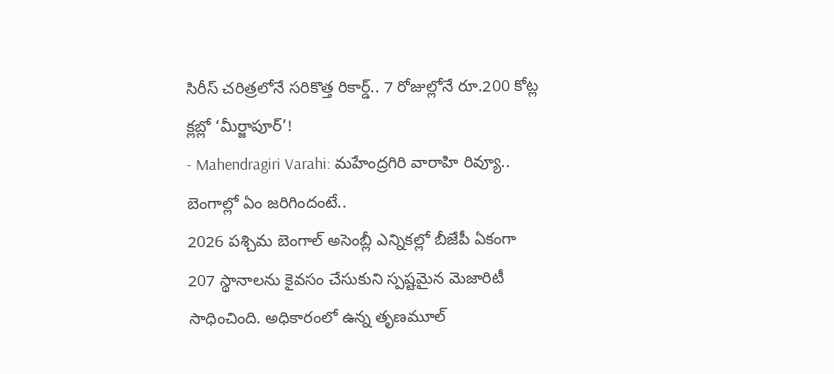సిరీస్ చరిత్రలోనే సరికొత్త రికార్డ్.. 7 రోజుల్లోనే రూ.200 కోట్ల క్లబ్లో ‘మీర్జాపూర్’!
- Mahendragiri Varahi: మహేంద్రగిరి వారాహి రివ్యూ..
బెంగాల్లో ఏం జరిగిందంటే..
2026 పశ్చిమ బెంగాల్ అసెంబ్లీ ఎన్నికల్లో బీజేపీ ఏకంగా 207 స్థానాలను కైవసం చేసుకుని స్పష్టమైన మెజారిటీ సాధించింది. అధికారంలో ఉన్న తృణమూల్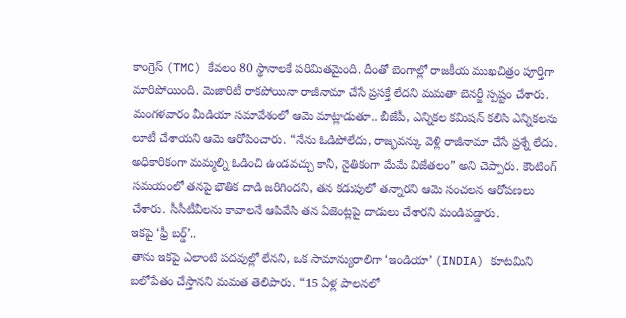కాంగ్రెస్ (TMC) కేవలం 80 స్థానాలకే పరిమితమైంది. దీంతో బెంగాల్లో రాజకీయ ముఖచిత్రం పూర్తిగా మారిపోయింది. మెజారిటీ రాకపోయినా రాజీనామా చేసే ప్రసక్తే లేదని మమతా బెనర్జీ స్పష్టం చేశారు. మంగళవారం మీడియా సమావేశంలో ఆమె మాట్లాడుతూ.. బీజేపీ, ఎన్నికల కమిషన్ కలిసి ఎన్నికలను లూటీ చేశాయని ఆమె ఆరోపించారు. “నేను ఓడిపోలేదు, రాజ్భవన్కు వెళ్లి రాజీనామా చేసే ప్రశ్నే లేదు. అధికారికంగా మమ్మల్ని ఓడించి ఉండవచ్చు కానీ, నైతికంగా మేమే విజేతలం” అని చెప్పారు. కౌంటింగ్ సమయంలో తనపై భౌతిక దాడి జరిగిందని, తన కడుపులో తన్నారని ఆమె సంచలన ఆరోపణలు చేశారు. సీసీటీవీలను కావాలనే ఆపివేసి తన ఏజెంట్లపై దాడులు చేశారని మండిపడ్డారు.
ఇకపై ‘ఫ్రీ బర్డ్’..
తాను ఇకపై ఎలాంటి పదవుల్లో లేనని, ఒక సామాన్యురాలిగా ‘ఇండియా’ (INDIA) కూటమిని బలోపేతం చేస్తానని మమత తెలిపారు. “15 ఏళ్ల పాలనలో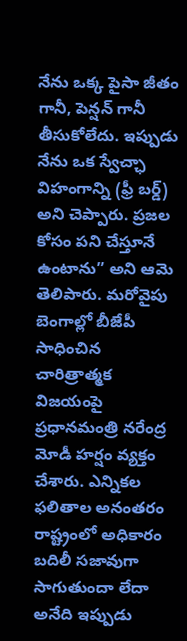నేను ఒక్క పైసా జీతం గానీ, పెన్షన్ గానీ తీసుకోలేదు. ఇప్పుడు నేను ఒక స్వేచ్ఛా విహంగాన్ని (ఫ్రీ బర్డ్) అని చెప్పారు. ప్రజల కోసం పని చేస్తూనే ఉంటాను” అని ఆమె తెలిపారు. మరోవైపు బెంగాల్లో బీజేపీ సాధించిన చారిత్రాత్మక విజయంపై ప్రధానమంత్రి నరేంద్ర మోడీ హర్షం వ్యక్తం చేశారు. ఎన్నికల ఫలితాల అనంతరం రాష్ట్రంలో అధికారం బదిలీ సజావుగా సాగుతుందా లేదా అనేది ఇప్పుడు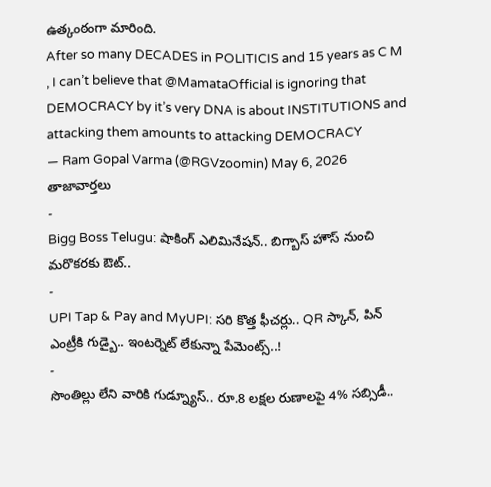ఉత్కంఠంగా మారింది.
After so many DECADES in POLITICIS and 15 years as C M , I can’t believe that @MamataOfficial is ignoring that DEMOCRACY by it’s very DNA is about INSTITUTIONS and attacking them amounts to attacking DEMOCRACY
— Ram Gopal Varma (@RGVzoomin) May 6, 2026
తాజావార్తలు
-
Bigg Boss Telugu: షాకింగ్ ఎలిమినేషన్.. బిగ్బాస్ హౌస్ నుంచి మరొకరకు ఔట్..
-
UPI Tap & Pay and MyUPI: సరి కొత్త ఫీచర్లు.. QR స్కాన్, పిన్ ఎంట్రీకి గుడ్బై.. ఇంటర్నెట్ లేకున్నా పేమెంట్స్..!
-
సొంతిల్లు లేని వారికి గుడ్న్యూస్.. రూ.8 లక్షల రుణాలపై 4% సబ్సిడీ..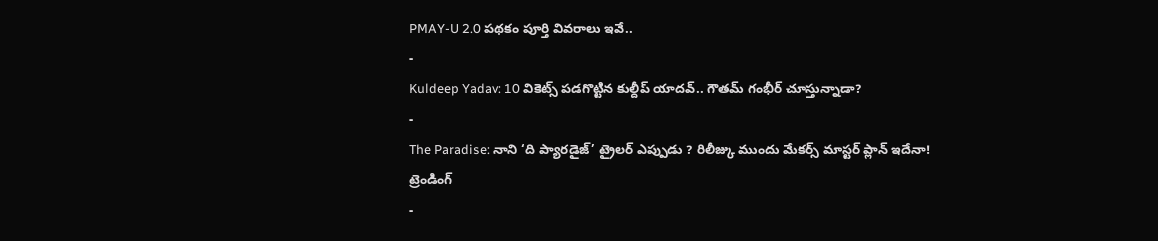PMAY-U 2.0 పథకం పూర్తి వివరాలు ఇవే..
-
Kuldeep Yadav: 10 వికెట్స్ పడగొట్టిన కుల్దీప్ యాదవ్.. గౌతమ్ గంభీర్ చూస్తున్నాడా?
-
The Paradise: నాని ‘ది ప్యారడైజ్’ ట్రైలర్ ఎప్పుడు ? రిలీజ్కు ముందు మేకర్స్ మాస్టర్ ప్లాన్ ఇదేనా!
ట్రెండింగ్
-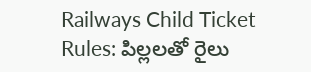Railways Child Ticket Rules: పిల్లలతో రైలు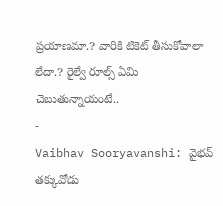ప్రయాణమా.? వారికి టికెట్ తీసుకోవాలా లేదా.? రైల్వే రూల్స్ ఏమి చెబుతున్నాయంటే..
-
Vaibhav Sooryavanshi: వైభవ్ తక్కువోడు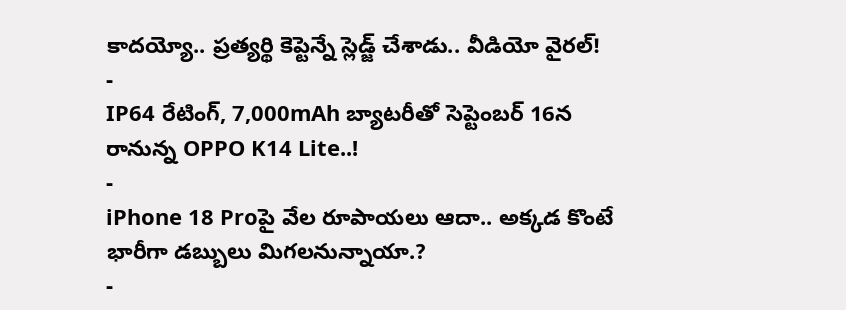కాదయ్యో.. ప్రత్యర్థి కెప్టెన్నే స్లెడ్జ్ చేశాడు.. వీడియో వైరల్!
-
IP64 రేటింగ్, 7,000mAh బ్యాటరీతో సెప్టెంబర్ 16న రానున్న OPPO K14 Lite..!
-
iPhone 18 Proపై వేల రూపాయలు ఆదా.. అక్కడ కొంటే భారీగా డబ్బులు మిగలనున్నాయా.?
-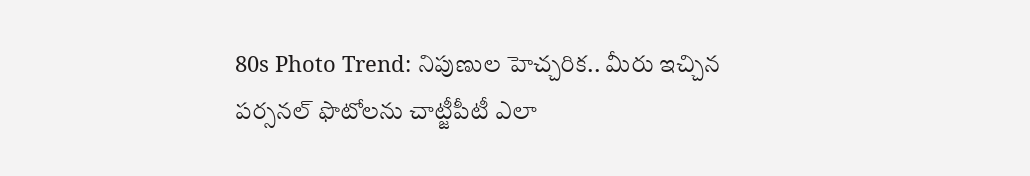80s Photo Trend: నిపుణుల హెచ్చరిక.. మీరు ఇచ్చిన పర్సనల్ ఫొటోలను చాట్జీపీటీ ఎలా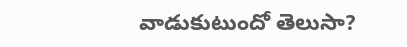వాడుకుటుందో తెలుసా?